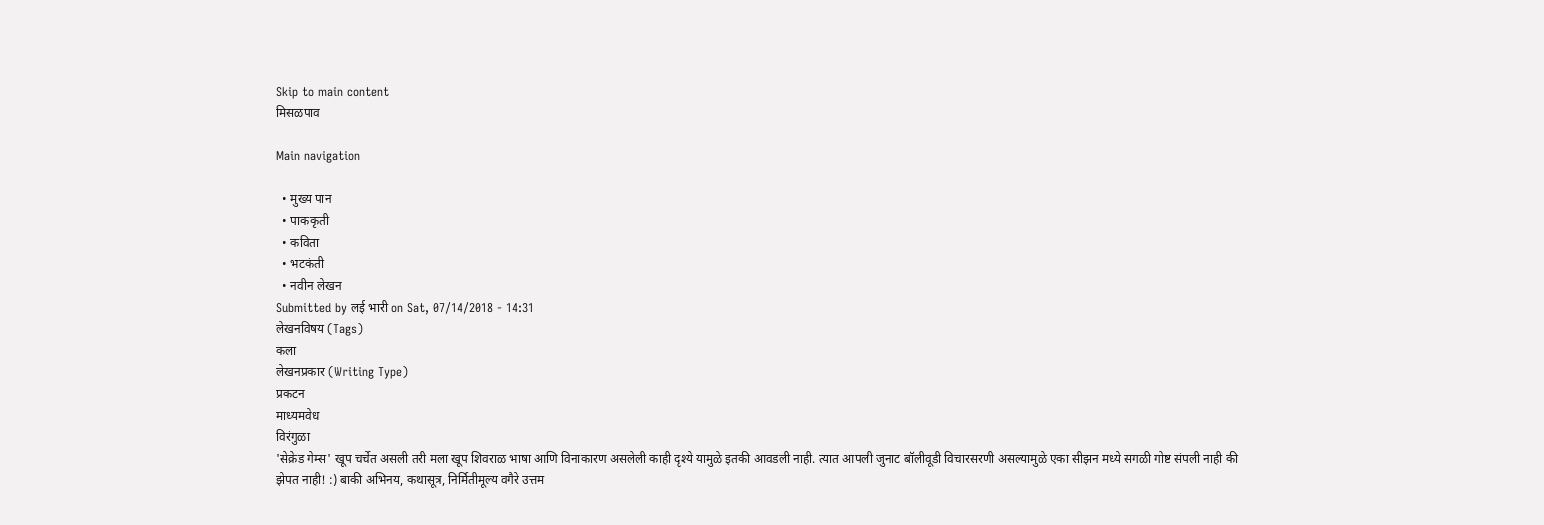Skip to main content
मिसळपाव

Main navigation

  • मुख्य पान
  • पाककृती
  • कविता
  • भटकंती
  • नवीन लेखन
Submitted by लई भारी on Sat, 07/14/2018 - 14:31
लेखनविषय (Tags)
कला
लेखनप्रकार (Writing Type)
प्रकटन
माध्यमवेध
विरंगुळा
'सेक्रेड गेम्स' खूप चर्चेत असली तरी मला खूप शिवराळ भाषा आणि विनाकारण असलेली काही दृश्ये यामुळे इतकी आवडली नाही. त्यात आपली जुनाट बॉलीवूडी विचारसरणी असल्यामुळे एका सीझन मध्ये सगळी गोष्ट संपली नाही की झेपत नाही! :) बाकी अभिनय, कथासूत्र, निर्मितीमूल्य वगैरे उत्तम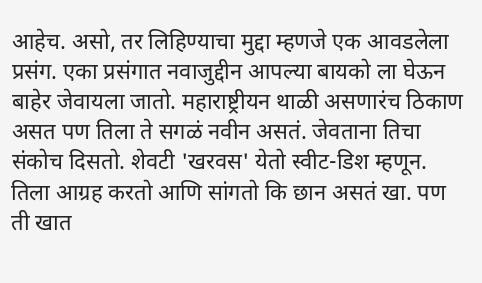आहेच. असो, तर लिहिण्याचा मुद्दा म्हणजे एक आवडलेला प्रसंग. एका प्रसंगात नवाजुद्दीन आपल्या बायको ला घेऊन बाहेर जेवायला जातो. महाराष्ट्रीयन थाळी असणारंच ठिकाण असत पण तिला ते सगळं नवीन असतं. जेवताना तिचा संकोच दिसतो. शेवटी 'खरवस' येतो स्वीट-डिश म्हणून. तिला आग्रह करतो आणि सांगतो कि छान असतं खा. पण ती खात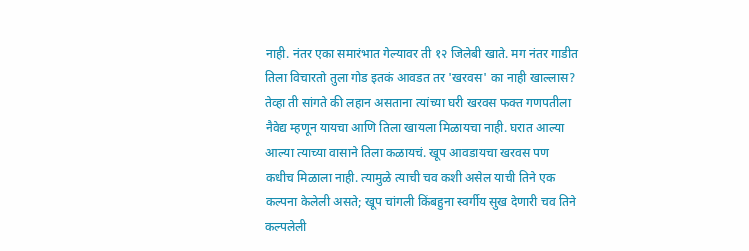नाही. नंतर एका समारंभात गेल्यावर ती १२ जिलेबी खाते. मग नंतर गाडीत तिला विचारतो तुला गोड इतकं आवडत तर 'खरवस' का नाही खाल्लास? तेव्हा ती सांगते की लहान असताना त्यांच्या घरी खरवस फक्त गणपतीला नैवेद्य म्हणून यायचा आणि तिला खायला मिळायचा नाही. घरात आल्या आल्या त्याच्या वासाने तिला कळायचं. खूप आवडायचा खरवस पण कधीच मिळाला नाही. त्यामुळे त्याची चव कशी असेल याची तिने एक कल्पना केलेली असते; खूप चांगली किंबहुना स्वर्गीय सुख देणारी चव तिने कल्पलेली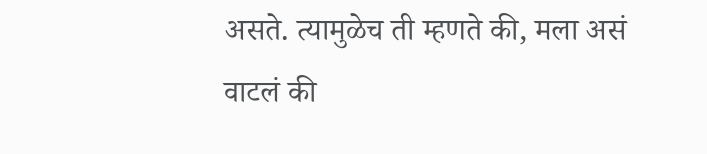असते. त्यामुळेच ती म्हणते की, मला असं वाटलं की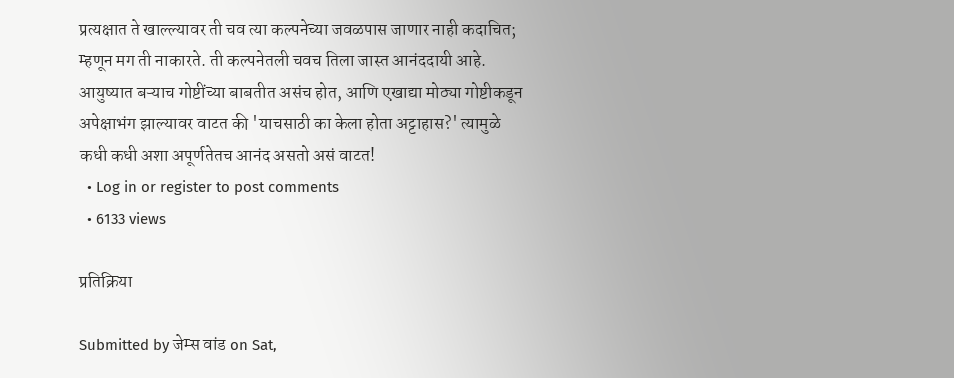प्रत्यक्षात ते खाल्ल्यावर ती चव त्या कल्पनेच्या जवळपास जाणार नाही कदाचित; म्हणून मग ती नाकारते. ती कल्पनेतली चवच तिला जास्त आनंददायी आहे. आयुष्यात बऱ्याच गोष्टींच्या बाबतीत असंच होत, आणि एखाद्या मोठ्या गोष्टीकडून अपेक्षाभंग झाल्यावर वाटत की 'याचसाठी का केला होता अट्टाहास?' त्यामुळे कधी कधी अशा अपूर्णतेतच आनंद असतो असं वाटत!
  • Log in or register to post comments
  • 6133 views

प्रतिक्रिया

Submitted by जेम्स वांड on Sat,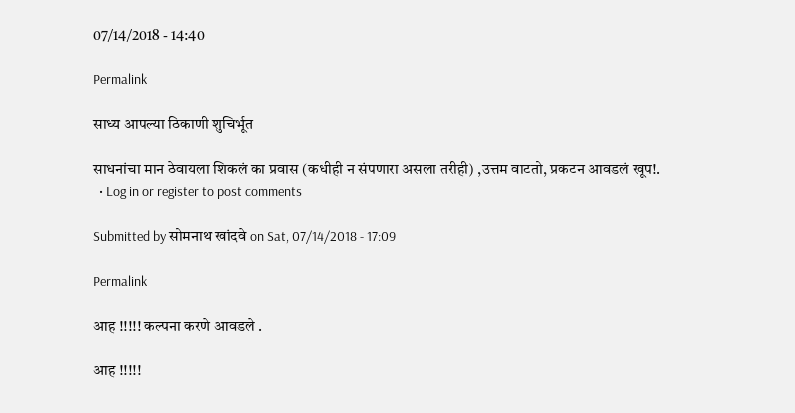07/14/2018 - 14:40

Permalink

साध्य आपल्या ठिकाणी शुचिर्भूत

साधनांचा मान ठेवायला शिकलं का प्रवास (कधीही न संपणारा असला तरीही) ,उत्तम वाटतो, प्रकटन आवडलं खूप!.
  • Log in or register to post comments

Submitted by सोमनाथ खांदवे on Sat, 07/14/2018 - 17:09

Permalink

आह !!!!! कल्पना करणे आवडले .

आह !!!!!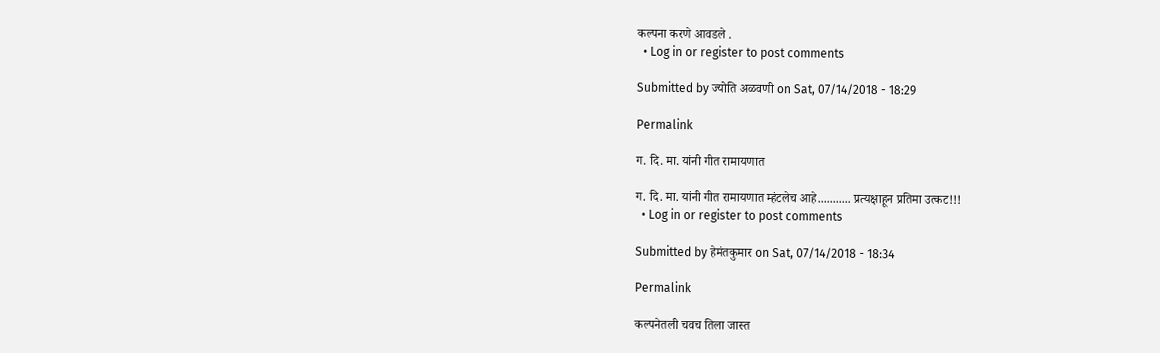कल्पना करणे आवडले .
  • Log in or register to post comments

Submitted by ज्योति अळवणी on Sat, 07/14/2018 - 18:29

Permalink

ग. दि. मा. यांनी गीत रामायणात

ग. दि. मा. यांनी गीत रामायणात म्हंटलेच आहे........... प्रत्यक्षाहून प्रतिमा उत्कट!!!
  • Log in or register to post comments

Submitted by हेमंतकुमार on Sat, 07/14/2018 - 18:34

Permalink

कल्पनेतली चवच तिला जास्त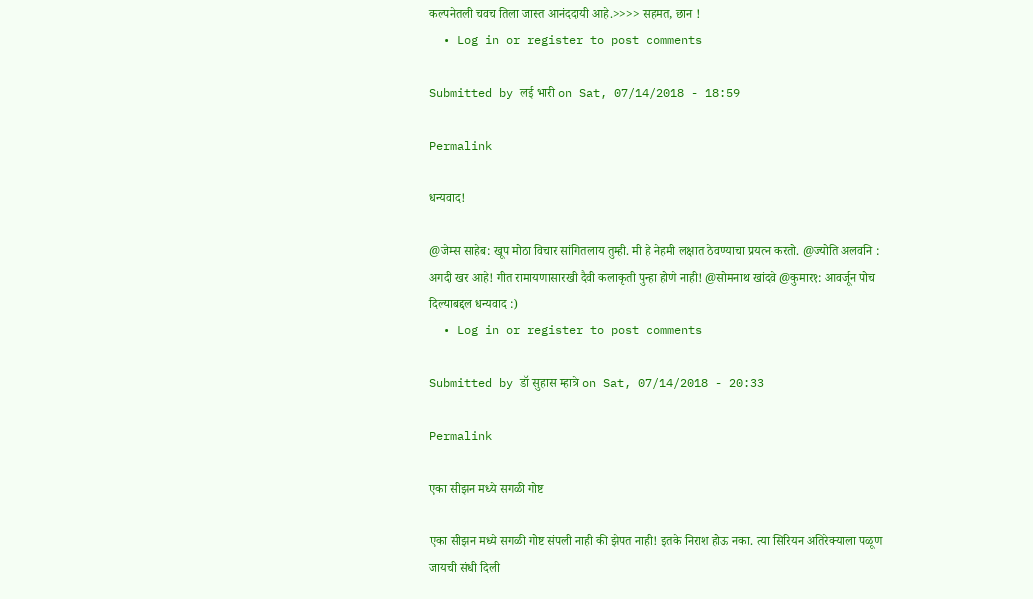कल्पनेतली चवच तिला जास्त आनंददायी आहे.>>>> सहमत, छान !
  • Log in or register to post comments

Submitted by लई भारी on Sat, 07/14/2018 - 18:59

Permalink

धन्यवाद!

@जेम्स साहेब: खूप मोठा विचार सांगितलाय तुम्ही. मी हे नेहमी लक्षात ठेवण्याचा प्रयत्न करतो. @ज्योति अलवनि : अगदी खर आहे! गीत रामायणासारखी दैवी कलाकृती पुन्हा होणे नाही! @सोमनाथ खांदवे @कुमार१: आवर्जून पोच दिल्याबद्दल धन्यवाद :)
  • Log in or register to post comments

Submitted by डॉ सुहास म्हात्रे on Sat, 07/14/2018 - 20:33

Permalink

एका सीझन मध्ये सगळी गोष्ट

एका सीझन मध्ये सगळी गोष्ट संपली नाही की झेपत नाही! इतके निराश होऊ नका. त्या सिरियन अतिरेक्याला पळूण जायची संधी दिली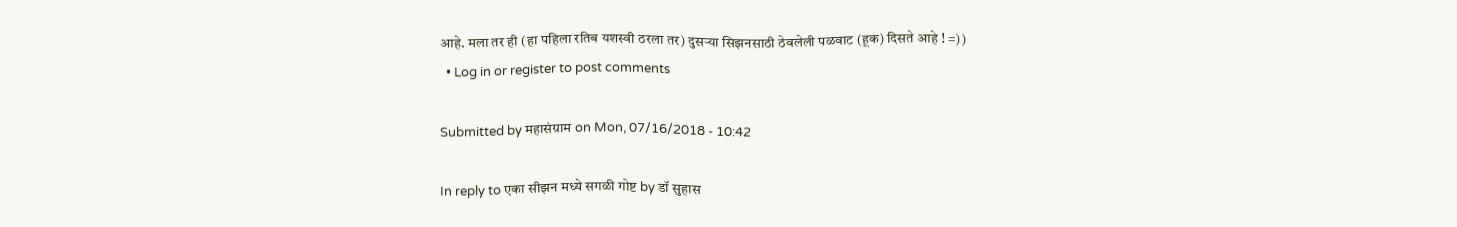आहे. मला तर ही (हा पहिला रतिब यशस्वी ठरला तर) दुसर्‍या सिझनसाठी ठेवलेली पळवाट (हूक) दिसते आहे ! =))
  • Log in or register to post comments

Submitted by महासंग्राम on Mon, 07/16/2018 - 10:42

In reply to एका सीझन मध्ये सगळी गोष्ट by डॉ सुहास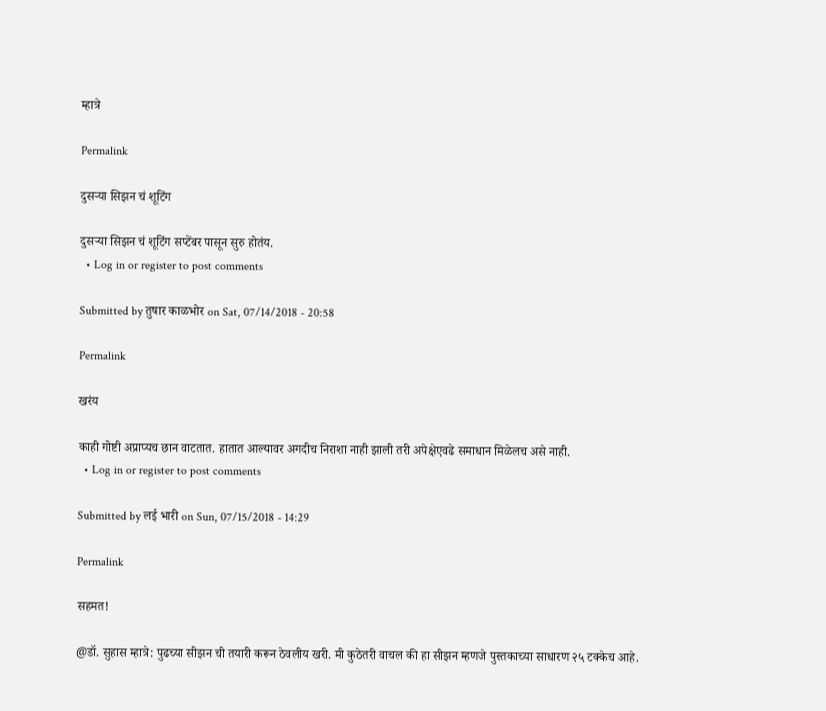म्हात्रे

Permalink

दुसऱ्या सिझन चं शूटिंग

दुसऱ्या सिझन चं शूटिंग सप्टेंबर पासून सुरु होतंय.
  • Log in or register to post comments

Submitted by तुषार काळभोर on Sat, 07/14/2018 - 20:58

Permalink

खरंय

काही गोष्टी अप्राप्यच छान वाटतात. हातात आल्यावर अगदीच निराशा नाही झाली तरी अपेक्षेएवढे समाधान मिळेलच असे नाही.
  • Log in or register to post comments

Submitted by लई भारी on Sun, 07/15/2018 - 14:29

Permalink

सहमत!

@डॉ. सुहास म्हात्रे: पुढच्या सीझन ची तयारी करून ठेवलीय खरी. मी कुठेतरी वाचल की हा सीझन म्हणजे पुस्तकाच्या साधारण २५ टक्केच आहे.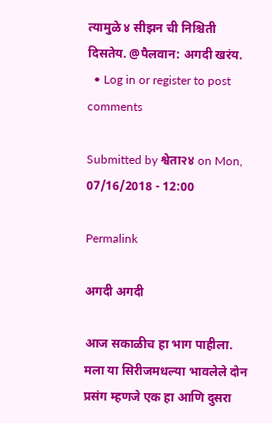त्यामुळे ४ सीझन ची निश्चिती दिसतेय. @पैलवान: अगदी खरंय.
  • Log in or register to post comments

Submitted by श्वेता२४ on Mon, 07/16/2018 - 12:00

Permalink

अगदी अगदी

आज सकाळीच हा भाग पाहीला. मला या सिरीजमधल्या भावलेले दोन प्रसंग म्हणजे एक हा आणि दुसरा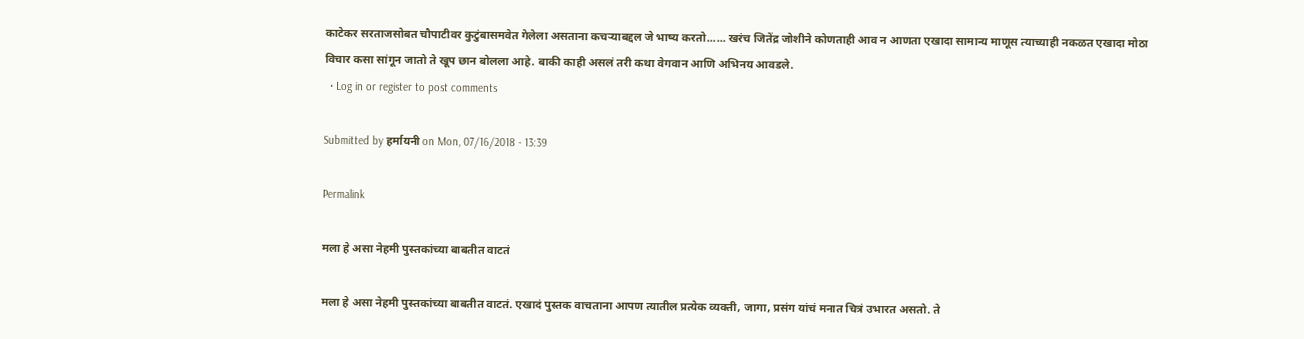काटेकर सरताजसोबत चौपाटीवर कुटुंबासमवेत गेलेला असताना कचऱ्याबद्दल जे भाष्य करतो...... खरंच जितेंद्र जोशीने कोणताही आव न आणता एखादा सामान्य माणूस त्याच्याही नकळत एखादा मोठा विचार कसा सांगून जातो ते खूप छान बोलला आहे. बाकी काही असलं तरी कथा वेगवान आणि अभिनय आवडले.
  • Log in or register to post comments

Submitted by हर्मायनी on Mon, 07/16/2018 - 13:39

Permalink

मला हे असा नेहमी पुस्तकांच्या बाबतीत वाटतं

मला हे असा नेहमी पुस्तकांच्या बाबतीत वाटतं. एखादं पुस्तक वाचताना आपण त्यातील प्रत्येक व्यक्ती, जागा, प्रसंग यांचं मनात चित्रं उभारत असतो. ते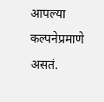आपल्या कल्पनेप्रमाणे असतं.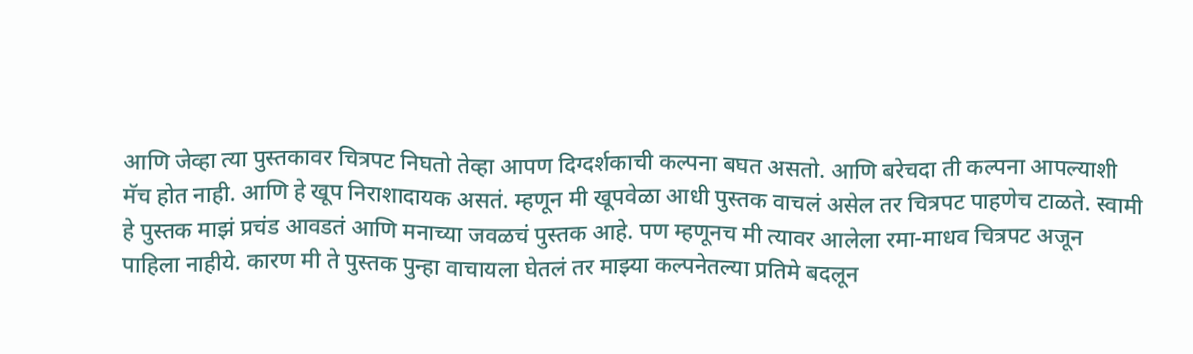आणि जेव्हा त्या पुस्तकावर चित्रपट निघतो तेव्हा आपण दिग्दर्शकाची कल्पना बघत असतो. आणि बरेचदा ती कल्पना आपल्याशी मॅच होत नाही. आणि हे खूप निराशादायक असतं. म्हणून मी खूपवेळा आधी पुस्तक वाचलं असेल तर चित्रपट पाहणेच टाळते. स्वामी हे पुस्तक माझं प्रचंड आवडतं आणि मनाच्या जवळचं पुस्तक आहे. पण म्हणूनच मी त्यावर आलेला रमा-माधव चित्रपट अजून पाहिला नाहीये. कारण मी ते पुस्तक पुन्हा वाचायला घेतलं तर माझ्या कल्पनेतल्या प्रतिमे बदलून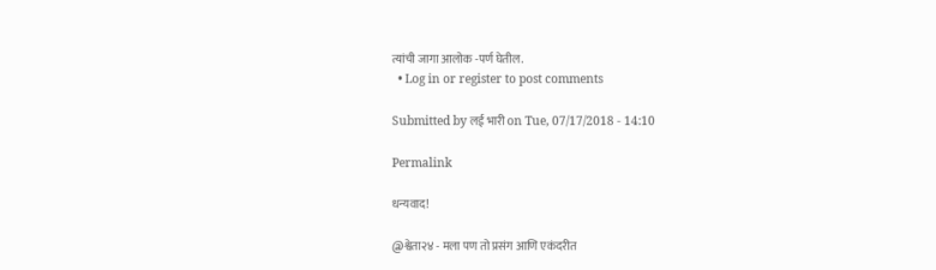त्यांची जागा आलोक -पर्ण घेतील.
  • Log in or register to post comments

Submitted by लई भारी on Tue, 07/17/2018 - 14:10

Permalink

धन्यवाद!

@श्वेता२४ - मला पण तो प्रसंग आणि एकंदरीत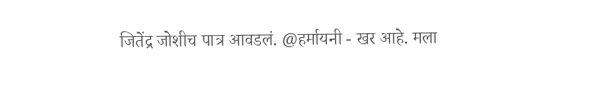जितेंद्र जोशीच पात्र आवडलं. @हर्मायनी - खर आहे. मला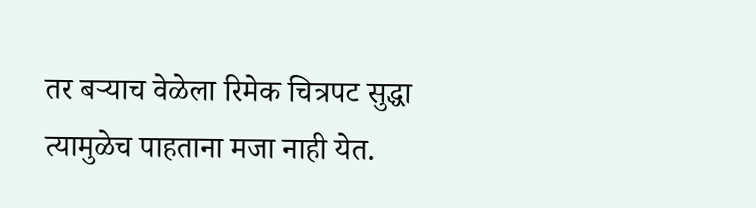तर बऱ्याच वेळेला रिमेक चित्रपट सुद्धा त्यामुळेच पाहताना मजा नाही येत.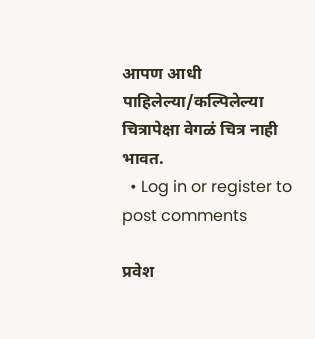आपण आधी पाहिलेल्या/कल्पिलेल्या चित्रापेक्षा वेगळं चित्र नाही भावत.
  • Log in or register to post comments

प्रवेश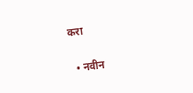करा

  • नवीन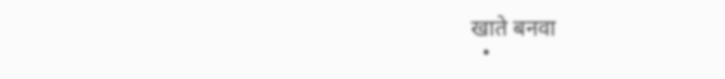खाते बनवा
  •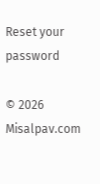Reset your password

© 2026 Misalpav.com